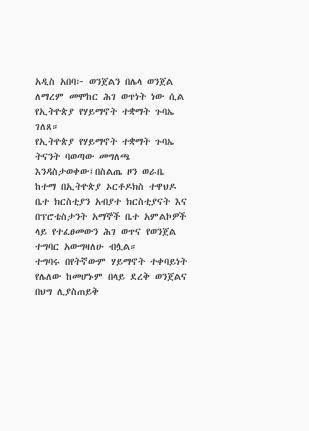አዲስ አበባ፦ ወንጀልን በሌላ ወንጀል ለማረም መሞከር ሕገ ወጥነት ነው ሲል የኢትዮጵያ የሃይማኖት ተቋማት ጉባኤ ገለጸ።
የኢትዮጵያ የሃይማኖት ተቋማት ጉባኤ ትናንት ባወጣው መግለጫ እንዳስታወቀው፤በስልጤ ዞን ወራቤ ከተማ በኢትዮጵያ ኦርቶዶክስ ተዋህዶ ቤተ ክርስቲያን አብያተ ክርስቲያናት እና በፕሮቴስታንት አማኞች ቤተ አምልኮዎች ላይ የተፈፀመውን ሕገ ወጥና የወንጀል ተግባር አውግዛለሁ ብሏል።
ተግባሩ በየትኛውም ሃይማኖት ተቀባይነት የሌለው ከመሆኑም በላይ ደረቅ ወንጀልና በህግ ሊያስጠይቅ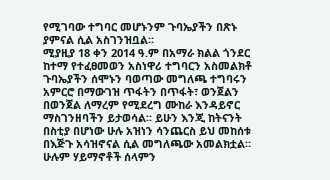የሚገባው ተግባር መሆኑንም ጉባኤያችን በጽኑ ያምናል ሲል አስገንዝቧል።
ሚያዚያ 18 ቀን 2014 ዓ.ም በአማራ ክልል ጎንደር ከተማ የተፈፀመወን አስነዋሪ ተግባርን አስመልክቶ ጉባኤያችን ሰሞኑን ባወጣው መግለጫ ተግባሩን አምርሮ በማውገዝ ጥፋትን በጥፋት፣ ወንጀልን በወንጀል ለማረም የሚደረግ ሙከራ እንዳይኖር ማስገንዘባችን ይታወሳል። ይሁን እንጂ ከትናንት በስቲያ በሆነው ሁሉ አዝነን ሳንጨርስ ይህ መከሰቱ በእጅጉ አሳዝኖናል ሲል መግለጫው አመልክቷል።
ሁሉም ሃይማኖቶች ሰላምን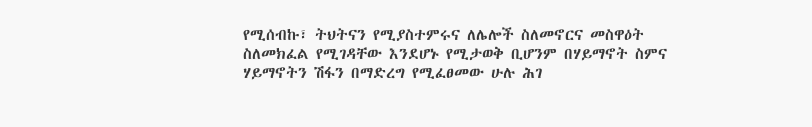የሚሰብኩ፣ ትህትናን የሚያስተምሩና ለሌሎች ስለመኖርና መስዋዕት ስለመክፈል የሚገዳቸው እንደሆኑ የሚታወቅ ቢሆንም በሃይማኖት ስምና ሃይማኖትን ሽፋን በማድረግ የሚፈፀመው ሁሉ ሕገ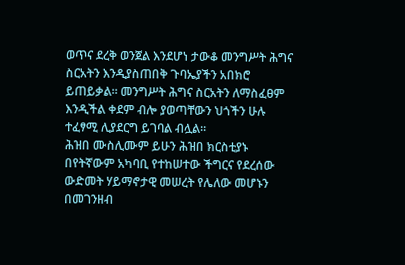ወጥና ደረቅ ወንጀል እንደሆነ ታውቆ መንግሥት ሕግና ስርአትን እንዲያስጠበቅ ጉባኤያችን አበክሮ ይጠይቃል። መንግሥት ሕግና ስርአትን ለማስፈፀም እንዲችል ቀደም ብሎ ያወጣቸውን ህጎችን ሁሉ ተፈፃሚ ሊያደርግ ይገባል ብሏል።
ሕዝበ ሙስሊሙም ይሁን ሕዝበ ክርስቲያኑ በየትኛውም አካባቢ የተከሠተው ችግርና የደረሰው ውድመት ሃይማኖታዊ መሠረት የሌለው መሆኑን በመገንዘብ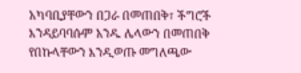አካባቢያቸውን በጋራ በመጠበቅ፣ ችግሮች እንዳይባባሱም አንዱ ሌላውን በመጠበቅ የበኩላቸውን እንዲወጡ መግለጫው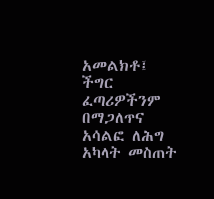አመልክቶ፤ ችግር ፈጣሪዎችንም በማጋለጥና አሳልፎ ለሕግ አካላት መስጠት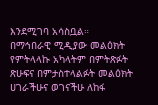እንደሚገባ አሳስቧል።
በማኅበራዊ ሚዲያው መልዕክት የምትላላኩ አካላትም በምትጽፉት ጽሁፍና በምታስተላልፉት መልዕክት ሀገራችሁና ወገናችሁ ለከፋ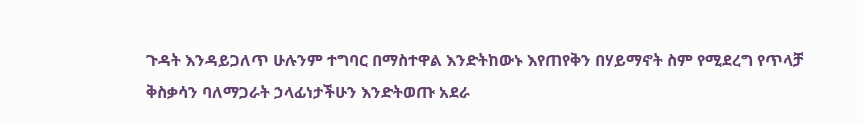ጉዳት እንዳይጋለጥ ሁሉንም ተግባር በማስተዋል እንድትከውኑ እየጠየቅን በሃይማኖት ስም የሚደረግ የጥላቻ ቅስቃሳን ባለማጋራት ኃላፊነታችሁን እንድትወጡ አደራ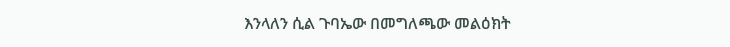እንላለን ሲል ጉባኤው በመግለጫው መልዕክት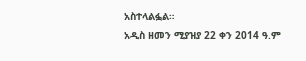አስተላልፏል።
አዲስ ዘመን ሚያዝያ 22 ቀን 2014 ዓ.ም